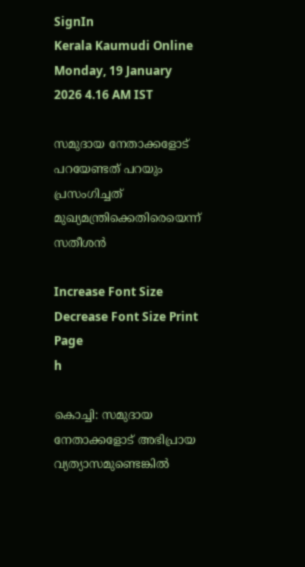SignIn
Kerala Kaumudi Online
Monday, 19 January 2026 4.16 AM IST

സമുദായ നേതാക്കളോട് പറയേണ്ടത് പറയും പ്രസംഗിച്ചത് മുഖ്യമന്ത്രിക്കെതിരെയെന്ന് സതീശൻ

Increase Font Size Decrease Font Size Print Page
h

കൊച്ചി: സമുദായ നേതാക്കളോട് അഭിപ്രായ വ്യത്യാസമുണ്ടെങ്കിൽ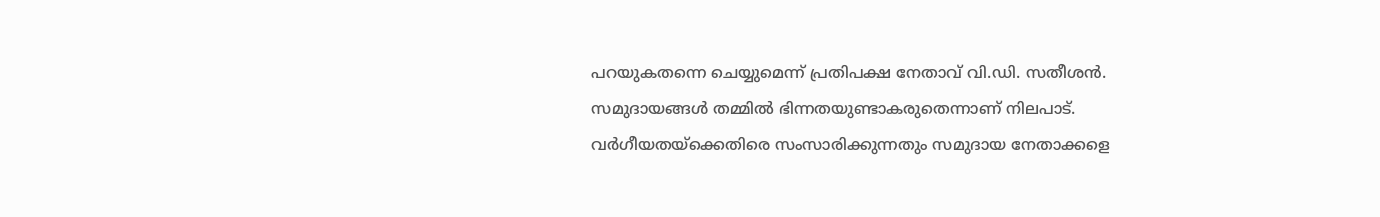പറയുകതന്നെ ചെയ്യുമെന്ന് പ്രതിപക്ഷ നേതാവ് വി.ഡി. സതീശൻ. സമുദായങ്ങൾ തമ്മിൽ ഭിന്നതയുണ്ടാകരുതെന്നാണ് നിലപാട്. വർഗീയതയ്‌ക്കെതിരെ സംസാരിക്കുന്നതും സമുദായ നേതാക്കളെ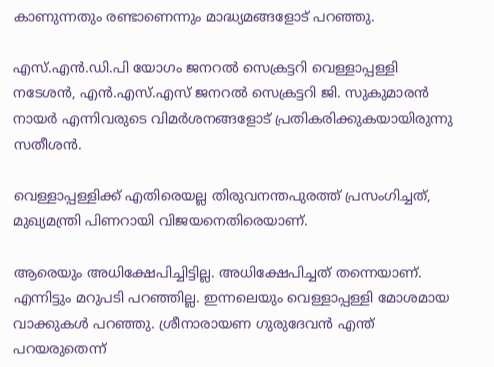കാണുന്നതും രണ്ടാണെന്നും മാദ്ധ്യമങ്ങളോട് പറഞ്ഞു.

എസ്.എൻ.ഡി.പി യോഗം ജനറൽ സെക്രട്ടറി വെള്ളാപ്പള്ളി നടേശൻ, എൻ.എസ്.എസ് ജനറൽ സെക്രട്ടറി ജി. സുകുമാരൻ നായർ എന്നിവരുടെ വിമർശനങ്ങളോട് പ്രതികരിക്കുകയായിരുന്നു സതീശൻ.

വെള്ളാപ്പള്ളിക്ക് എതിരെയല്ല തിരുവനന്തപുരത്ത് പ്രസംഗിച്ചത്, മുഖ്യമന്ത്രി പിണറായി വിജയനെതിരെയാണ്.

ആരെയും അധിക്ഷേപിച്ചിട്ടില്ല. അധിക്ഷേപിച്ചത് തന്നെയാണ്. എന്നിട്ടും മറുപടി പറഞ്ഞില്ല. ഇന്നലെയും വെള്ളാപ്പള്ളി മോശമായ വാക്കുകൾ പറഞ്ഞു. ശ്രീനാരായണ ഗുരുദേവൻ എന്ത് പറയരുതെന്ന്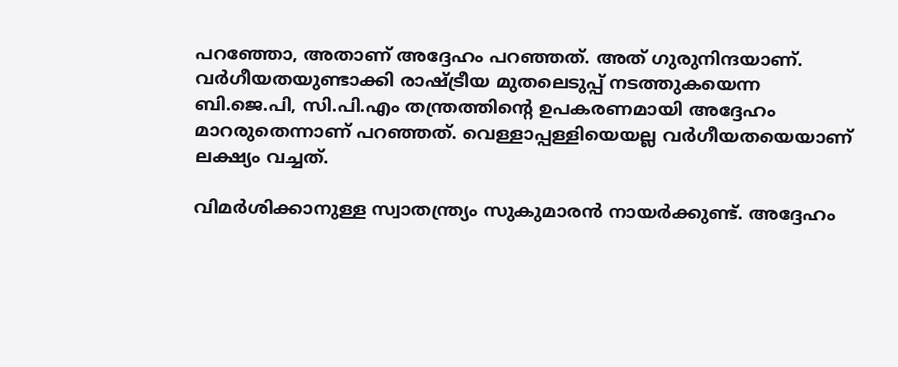പറഞ്ഞോ, അതാണ് അദ്ദേഹം പറഞ്ഞത്. അത് ഗുരുനിന്ദയാണ്. വർഗീയതയുണ്ടാക്കി രാഷ്ട്രീയ മുതലെടുപ്പ് നടത്തുകയെന്ന ബി.ജെ.പി, സി.പി.എം തന്ത്രത്തിന്റെ ഉപകരണമായി അദ്ദേഹം മാറരുതെന്നാണ് പറഞ്ഞത്. വെള്ളാപ്പള്ളിയെയല്ല വർഗീയതയെയാണ് ലക്ഷ്യം വച്ചത്.

വിമർശിക്കാനുള്ള സ്വാതന്ത്ര്യം സുകുമാരൻ നായർക്കുണ്ട്. അദ്ദേഹം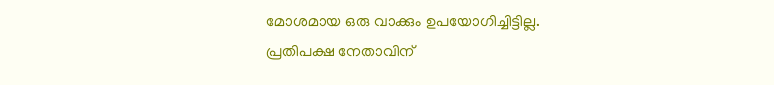മോശമായ ഒരു വാക്കും ഉപയോഗിച്ചിട്ടില്ല. പ്രതിപക്ഷ നേതാവിന്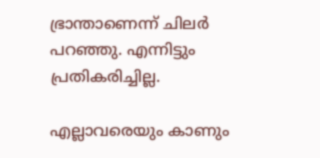ഭ്രാന്താണെന്ന് ചിലർ പറഞ്ഞു. എന്നിട്ടും പ്രതികരിച്ചില്ല.

എല്ലാവരെയും കാണും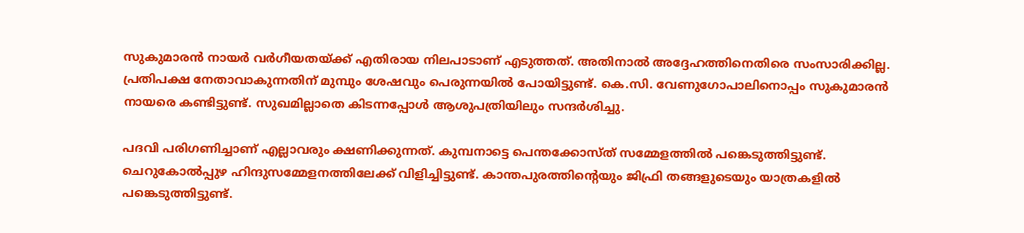സുകുമാരൻ നായർ വർഗീയതയ്‌ക്ക് എതിരായ നിലപാടാണ് എടുത്തത്. അതിനാൽ അദ്ദേഹത്തിനെതിരെ സംസാരിക്കില്ല. പ്രതിപക്ഷ നേതാവാകുന്നതിന് മുമ്പും ശേഷവും പെരുന്നയിൽ പോയിട്ടുണ്ട്. കെ.സി. വേണുഗോപാലിനൊപ്പം സുകുമാരൻ നായരെ കണ്ടിട്ടുണ്ട്. സുഖമില്ലാതെ കിടന്നപ്പോൾ ആശുപത്രിയിലും സന്ദർശിച്ചു.

പദവി പരിഗണിച്ചാണ് എല്ലാവരും ക്ഷണിക്കുന്നത്. കുമ്പനാട്ടെ പെന്തക്കോസ്ത് സമ്മേളത്തിൽ പങ്കെടുത്തിട്ടുണ്ട്. ചെറുകോൽപ്പുഴ ഹിന്ദുസമ്മേളനത്തിലേക്ക് വിളിച്ചിട്ടുണ്ട്. കാന്തപുരത്തിന്റെയും ജിഫ്രി തങ്ങളുടെയും യാത്രകളിൽ പങ്കെടുത്തിട്ടുണ്ട്.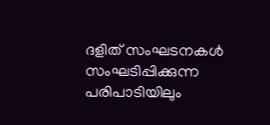ദളിത് സംഘടനകൾ സംഘടിപ്പിക്കുന്ന പരിപാടിയിലും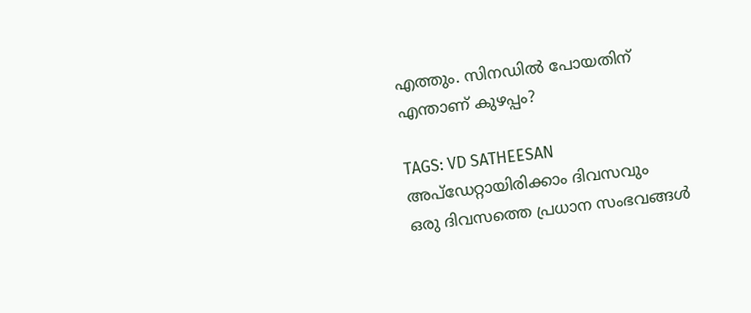എത്തും. സിനഡിൽ പോയതിന് എന്താണ് കുഴപ്പം?

TAGS: VD SATHEESAN
അപ്ഡേറ്റായിരിക്കാം ദിവസവും
ഒരു ദിവസത്തെ പ്രധാന സംഭവങ്ങൾ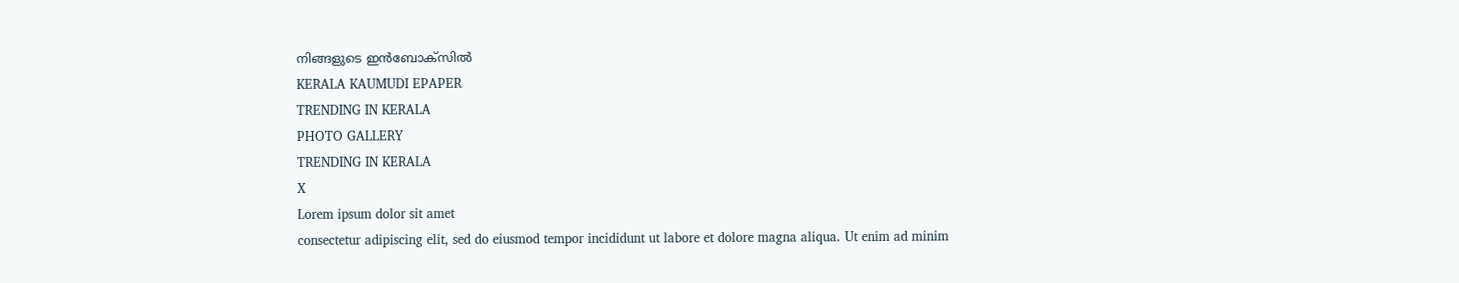നിങ്ങളുടെ ഇൻബോക്സിൽ
KERALA KAUMUDI EPAPER
TRENDING IN KERALA
PHOTO GALLERY
TRENDING IN KERALA
X
Lorem ipsum dolor sit amet
consectetur adipiscing elit, sed do eiusmod tempor incididunt ut labore et dolore magna aliqua. Ut enim ad minim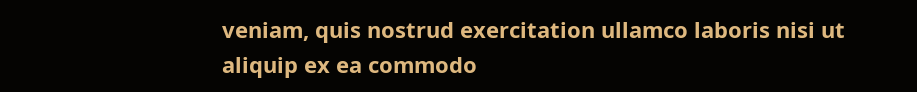veniam, quis nostrud exercitation ullamco laboris nisi ut aliquip ex ea commodo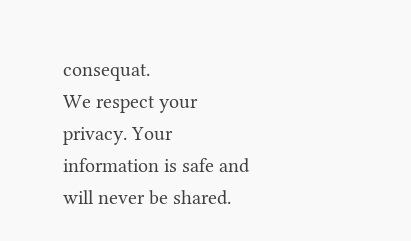consequat.
We respect your privacy. Your information is safe and will never be shared.